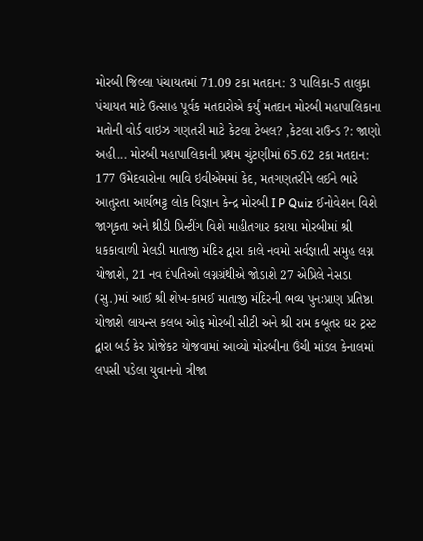મોરબી જિલ્લા પંચાયતમાં 71.09 ટકા મતદાન: 3 પાલિકા-5 તાલુકા પંચાયત માટે ઉત્સાહ પૂર્વક મતદારોએ કર્યું મતદાન મોરબી મહાપાલિકાના મતોની વોર્ડ વાઇઝ ગણતરી માટે કેટલા ટેબલ? ,કેટલા રાઉન્ડ ?: જાણો અહી... મોરબી મહાપાલિકાની પ્રથમ ચુંટણીમાં 65.62 ટકા મતદાન: 177 ઉમેદવારોના ભાવિ ઇવીએમમાં કેદ, મતગણતરીને લઈને ભારે આતુરતા આર્યભટ્ટ લોક વિજ્ઞાન કેન્દ્ર મોરબી I P Quiz ઈનોવેશન વિશે જાગૃકતા અને થ્રીડી પ્રિન્ટીંગ વિશે માહીતગાર કરાયા મોરબીમાં શ્રી ધકકાવાળી મેલડી માતાજી મંદિર દ્વારા કાલે નવમો સર્વજ્ઞાતી સમુહ લગ્ન યોજાશે, 21 નવ દંપતિઓ લગ્નગ્રંથીએ જોડાશે 27 એપ્રિલે નેસડા (સુ.)માં આઈ શ્રી શેખ-કામઈ માતાજી મંદિરની ભવ્ય પુનઃપ્રાણ પ્રતિષ્ઠા યોજાશે લાયન્સ કલબ ઓફ મોરબી સીટી અને શ્રી રામ કબૂતર ઘર ટ્રસ્ટ દ્વારા બર્ડ કેર પ્રોજેકટ યોજવામાં આવ્યો મોરબીના ઉંચી માંડલ કેનાલમાં લપસી પડેલા યુવાનનો ત્રીજા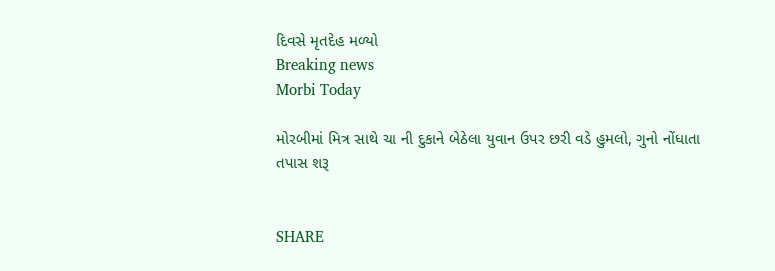દિવસે મૃતદેહ મળ્યો
Breaking news
Morbi Today

મોરબીમાં મિત્ર સાથે ચા ની દુકાને બેઠેલા યુવાન ઉપર છરી વડે હુમલો, ગુનો નોંધાતા તપાસ શરૂ


SHARE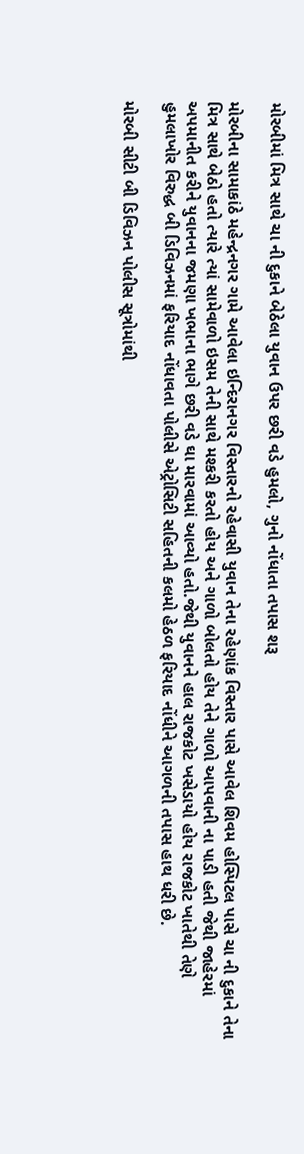મોરબીમાં મિત્ર સાથે ચા ની દુકાને બેઠેલા યુવાન ઉપર છરી વડે હુમલો, ગુનો નોંધાતા તપાસ શરૂ

મોરબીના સામાકાંઠે મહેન્દ્રનગર ગામે આવેલા ઇન્દિરાનગર વિસ્તારનો રહેવાસી યુવાન તેના રહેણાંક વિસ્તાર પાસે આવેલ શિવમ હોસ્પિટલ પાસે ચા ની દુકાને તેના મિત્ર સાથે બેઠો હતો ત્યારે ત્યાં સામેવાળો ઇસમ તેની સાથે મશ્કરી કરતો હોય અને ગાળો બોલતો હોય તેને ગાળો આપવાની ના પાડી હતી જેથી જાહેરમાં અપમાનીત કરીને યુવાનના જમણા ખભાના ભાગે છરી વડે ઘા મારવામાં આવ્યો હતો.જેથી યુવાનને હાલ રાજકોટ ખસેડાયો હોય રાજકોટ ખાતેથી તેણે હુમલાખોર વિરુદ્ધ બી ડિવિઝનમાં ફરિયાદ નોંધાવતા પોલીસે એટ્રોસિટી સહિતની કલમો હેઠળ ફરિયાદ નોંધીને આગળની તપાસ હાથ ધરી છે.

મોરબી સીટી બી ડિવિઝન પોલીસ સૂત્રોમાંથી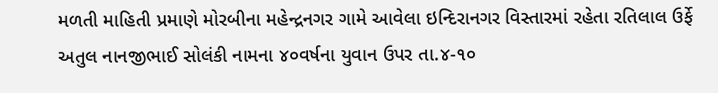મળતી માહિતી પ્રમાણે મોરબીના મહેન્દ્રનગર ગામે આવેલા ઇન્દિરાનગર વિસ્તારમાં રહેતા રતિલાલ ઉર્ફે અતુલ નાનજીભાઈ સોલંકી નામના ૪૦વર્ષના યુવાન ઉપર તા.૪-૧૦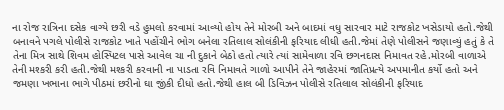ના રોજ રાત્રિના દસેક વાગ્યે છરી વડે હુમલો કરવામાં આવ્યો હોય તેને મોરબી અને બાદમાં વધુ સારવાર માટે રાજકોટ ખસેડાયો હતો.જેથી બનાવને પગલે પોલીસે રાજકોટ ખાતે પહોંચીને ભોગ બનેલા રતિલાલ સોલંકીની ફરિયાદ લીધી હતી.જેમાં તેણે પોલીસને જણાવ્યું હતું કે તે તેના મિત્ર સાથે શિવમ હોસ્પિટલ પાસે આવેલ ચા ની દુકાને બેઠો હતો ત્યારે ત્યાં સામેવાળા રવિ છગનદાસ નિમાવત રહે.મોરબી વાળાએ તેની મશ્કરી કરી હતી.જેથી મશ્કરી કરવાની ના પાડતા રવિ નિમાવતે ગાળો આપીને તેને જાહેરમાં જાતિપ્રત્યે અપમાનીત કર્યો હતો અને જમણા ખભાના ભાગે પીઠમાં છરીનો ઘા જીંકી દીધો હતો.જેથી હાલ બી ડિવિઝન પોલીસે રતિલાલ સોલંકીની ફરિયાદ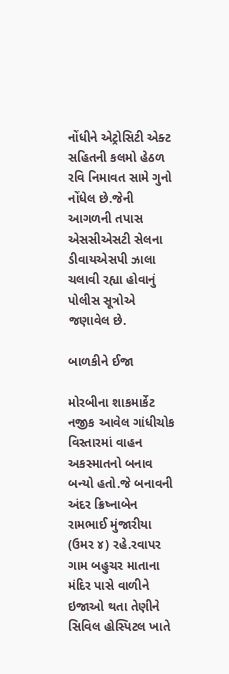નોંધીને એટ્રોસિટી એક્ટ સહિતની કલમો હેઠળ રવિ નિમાવત સામે ગુનો નોંધેલ છે.જેની આગળની તપાસ એસસીએસટી સેલના ડીવાયએસપી ઝાલા ચલાવી રહ્યા હોવાનું પોલીસ સૂત્રોએ જણાવેલ છે.

બાળકીને ઈજા

મોરબીના શાકમાર્કેટ નજીક આવેલ ગાંધીચોક વિસ્તારમાં વાહન અકસ્માતનો બનાવ બન્યો હતો.જે બનાવની અંદર ક્રિષ્નાબેન રામભાઈ મુંજારીયા (ઉમર ૪) રહે.રવાપર ગામ બહુચર માતાના મંદિર પાસે વાળીને ઇજાઓ થતા તેણીને સિવિલ હોસ્પિટલ ખાતે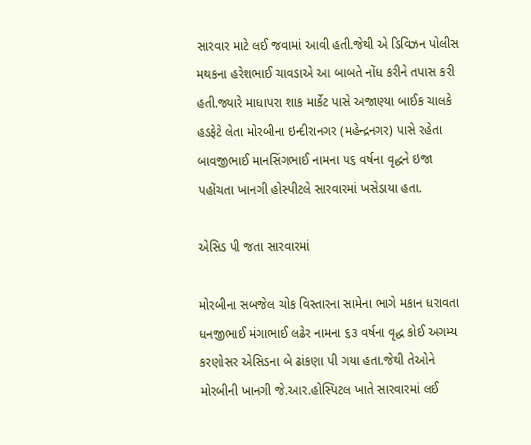સારવાર માટે લઈ જવામાં આવી હતી.જેથી એ ડિવિઝન પોલીસ મથકના હરેશભાઈ ચાવડાએ આ બાબતે નોંધ કરીને તપાસ કરી હતી.જ્યારે માધાપરા શાક માર્કેટ પાસે અજાણ્યા બાઈક ચાલકે હડફેટે લેતા મોરબીના ઇન્દીરાનગર (મહેન્દ્રનગર) પાસે રહેતા બાવજીભાઈ માનસિંગભાઈ નામના ૫૬ વર્ષના વૃદ્ધને ઇજા પહોંચતા ખાનગી હોસ્પીટલે સારવારમાં ખસેડાયા હતા.

એસિડ પી જતા સારવારમાં

મોરબીના સબજેલ ચોક વિસ્તારના સામેના ભાગે મકાન ધરાવતા ધનજીભાઈ મંગાભાઈ લઢેર નામના ૬૩ વર્ષના વૃદ્ધ કોઈ અગમ્ય કરણોસર એસિડના બે ઢાંકણા પી ગયા હતા.જેથી તેઓને મોરબીની ખાનગી જે.આર.હોસ્પિટલ ખાતે સારવારમાં લઈ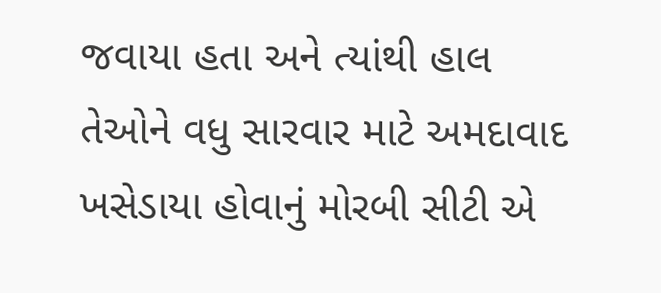જવાયા હતા અને ત્યાંથી હાલ તેઓને વધુ સારવાર માટે અમદાવાદ ખસેડાયા હોવાનું મોરબી સીટી એ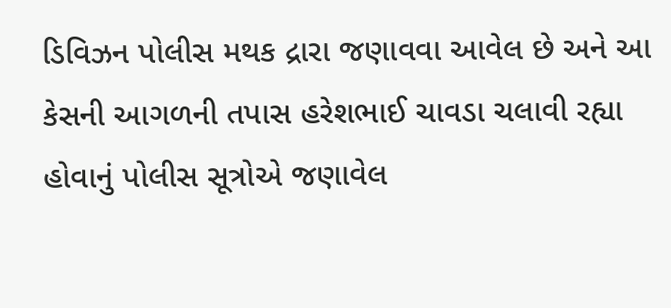ડિવિઝન પોલીસ મથક દ્રારા જણાવવા આવેલ છે અને આ કેસની આગળની તપાસ હરેશભાઈ ચાવડા ચલાવી રહ્યા હોવાનું પોલીસ સૂત્રોએ જણાવેલ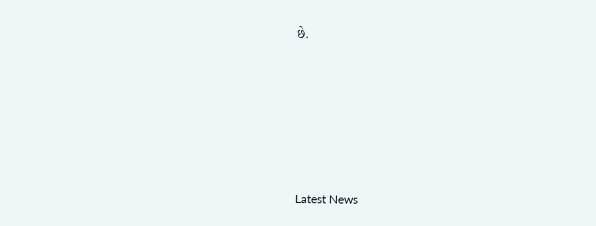છે.






Latest News